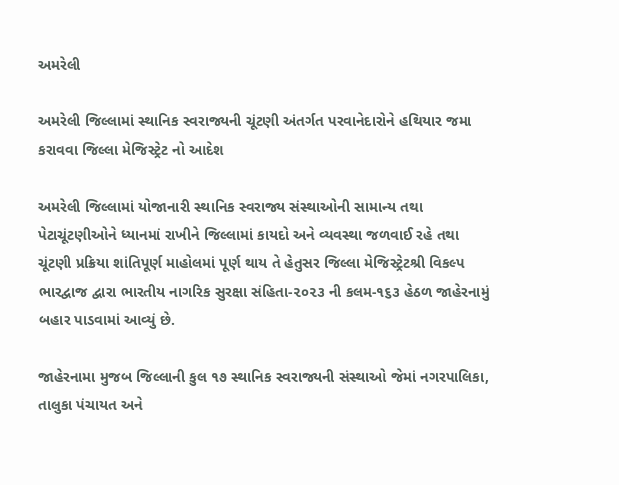અમરેલી

અમરેલી જિલ્લામાં સ્થાનિક સ્વરાજ્યની ચૂંટણી અંતર્ગત પરવાનેદારોને હથિયાર જમા કરાવવા જિલ્લા મેજિસ્ટ્રેટ નો આદેશ

અમરેલી જિલ્લામાં યોજાનારી સ્થાનિક સ્વરાજ્ય સંસ્થાઓની સામાન્ય તથા પેટાચૂંટણીઓને ધ્યાનમાં રાખીને જિલ્લામાં કાયદો અને વ્યવસ્થા જળવાઈ રહે તથા ચૂંટણી પ્રક્રિયા શાંતિપૂર્ણ માહોલમાં પૂર્ણ થાય તે હેતુસર જિલ્લા મેજિસ્ટ્રેટશ્રી વિકલ્પ ભારદ્વાજ દ્વારા ભારતીય નાગરિક સુરક્ષા સંહિતા-૨૦૨૩ ની કલમ-૧૬૩ હેઠળ જાહેરનામું બહાર પાડવામાં આવ્યું છે.

જાહેરનામા મુજબ જિલ્લાની કુલ ૧૭ સ્થાનિક સ્વરાજ્યની સંસ્થાઓ જેમાં નગરપાલિકા, તાલુકા પંચાયત અને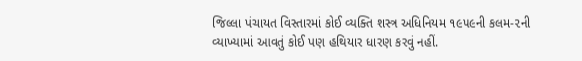જિલ્લા પંચાયત વિસ્તારમાં કોઈ વ્યક્તિ શસ્ત્ર અધિનિયમ ૧૯૫૯ની કલમ-૨ની વ્યાખ્યામાં આવતું કોઈ પણ હથિયાર ધારણ કરવું નહીં.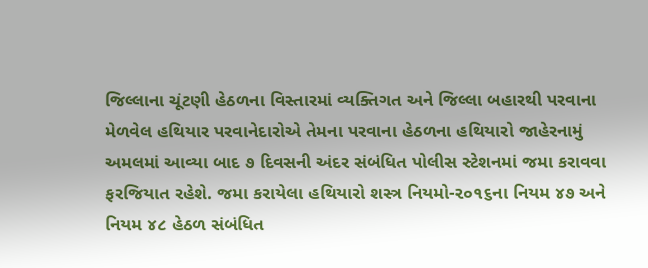જિલ્લાના ચૂંટણી હેઠળના વિસ્તારમાં વ્યક્તિગત અને જિલ્લા બહારથી પરવાના મેળવેલ હથિયાર પરવાનેદારોએ તેમના પરવાના હેઠળના હથિયારો જાહેરનામું અમલમાં આવ્યા બાદ ૭ દિવસની અંદર સંબંધિત પોલીસ સ્ટેશનમાં જમા કરાવવા ફરજિયાત રહેશે. જમા કરાયેલા હથિયારો શસ્ત્ર નિયમો-૨૦૧૬ના નિયમ ૪૭ અને નિયમ ૪૮ હેઠળ સંબંધિત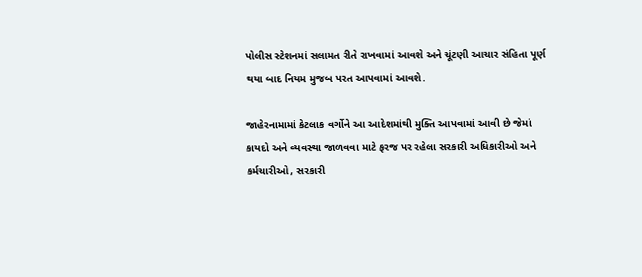પોલીસ સ્ટેશનમાં સલામત રીતે રાખવામાં આવશે અને ચૂંટણી આચાર સંહિતા પૂર્ણ થયા બાદ નિયમ મુજબ પરત આપવામાં આવશે.

જાહેરનામામાં કેટલાક વર્ગોને આ આદેશમાંથી મુક્તિ આપવામાં આવી છે જેમાં કાયદો અને વ્યવસ્થા જાળવવા માટે ફરજ પર રહેલા સરકારી અધિકારીઓ અને કર્મચારીઓ, સરકારી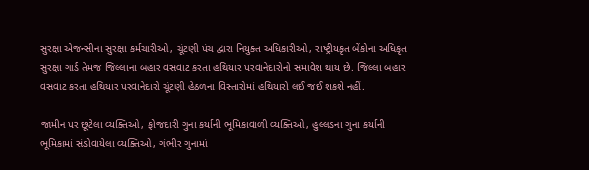સુરક્ષા એજન્સીના સુરક્ષા કર્મચારીઓ, ચૂંટણી પંચ દ્વારા નિયુક્ત અધિકારીઓ, રાષ્ટ્રીયકૃત બેંકોના અધિકૃત સુરક્ષા ગાર્ડ તેમજ જિલ્લાના બહાર વસવાટ કરતા હથિયાર પરવાનેદારોનો સમાવેશ થાય છે. જિલ્લા બહાર વસવાટ કરતા હથિયાર પરવાનેદારો ચૂંટણી હેઠળના વિસ્તારોમાં હથિયારો લઈ જઈ શકશે નહીં.

જામીન પર છૂટેલા વ્યક્તિઓ, ફોજદારી ગુના કર્યાની ભૂમિકાવાળી વ્યક્તિઓ, હુલ્લડના ગુના કર્યાની ભૂમિકામાં સંડોવાયેલા વ્યક્તિઓ, ગંભીર ગુનામાં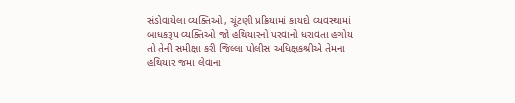સંડોવાયેલા વ્યક્તિઓ, ચૂંટણી પ્રક્રિયામાં કાયદો વ્યવસ્થામાં બાધકરૂપ વ્યક્તિઓ જો હથિયારનો પરવાનો ધરાવતા હગોય તો તેની સમીક્ષા કરી જિલ્લા પોલીસ અધિક્ષકશ્રીએ તેમના હથિયાર જમા લેવાના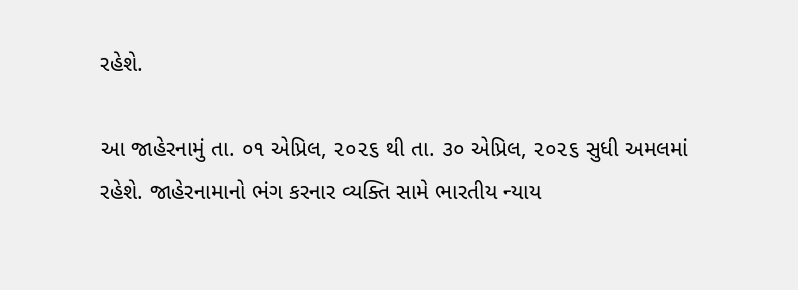રહેશે.

આ જાહેરનામું તા. ૦૧ એપ્રિલ, ૨૦૨૬ થી તા. ૩૦ એપ્રિલ, ૨૦૨૬ સુધી અમલમાં રહેશે. જાહેરનામાનો ભંગ કરનાર વ્યક્તિ સામે ભારતીય ન્યાય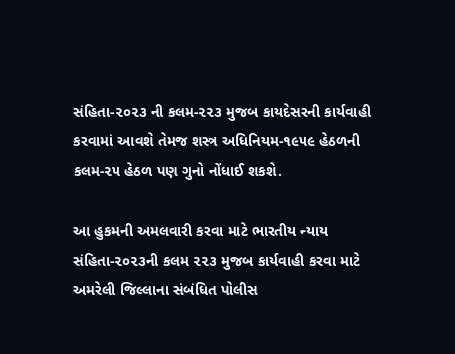સંહિતા-૨૦૨૩ ની કલમ-૨૨૩ મુજબ કાયદેસરની કાર્યવાહી કરવામાં આવશે તેમજ શસ્ત્ર અધિનિયમ-૧૯૫૯ હેઠળની કલમ-૨૫ હેઠળ પણ ગુનો નોંધાઈ શકશે.

આ હુકમની અમલવારી કરવા માટે ભારતીય ન્યાય સંહિતા-૨૦૨૩ની કલમ ૨૨૩ મુજબ કાર્યવાહી કરવા માટે અમરેલી જિલ્લાના સંબંધિત પોલીસ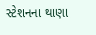સ્ટેશનના થાણા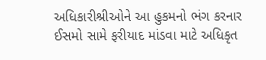અધિકારીશ્રીઓને આ હુકમનો ભંગ કરનાર ઈસમો સામે ફરીયાદ માંડવા માટે અધિકૃત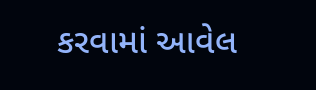કરવામાં આવેલ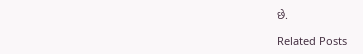છે.

Related Posts